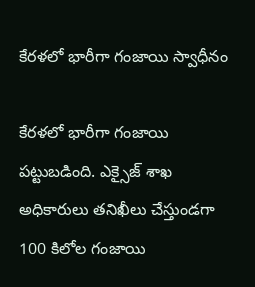కేరళలో భారీగా గంజాయి స్వాధీనం

కేరళలో భారీగా గంజాయి పట్టుబడింది. ఎక్సైజ్‌ శాఖ అధికారులు తనిఖీలు చేస్తుండగా 100 కిలోల గంజాయి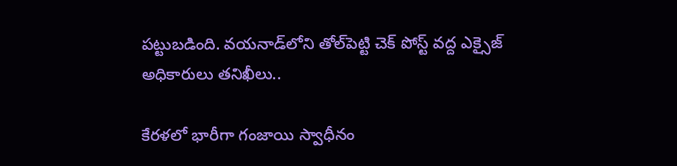పట్టుబడింది. వయనాడ్‌లోని తోల్‌పెట్టి చెక్‌ పోస్ట్‌ వద్ద ఎక్సైజ్‌ అధికారులు తనిఖీలు..

కేరళలో భారీగా గంజాయి స్వాధీనం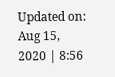Updated on: Aug 15, 2020 | 8:56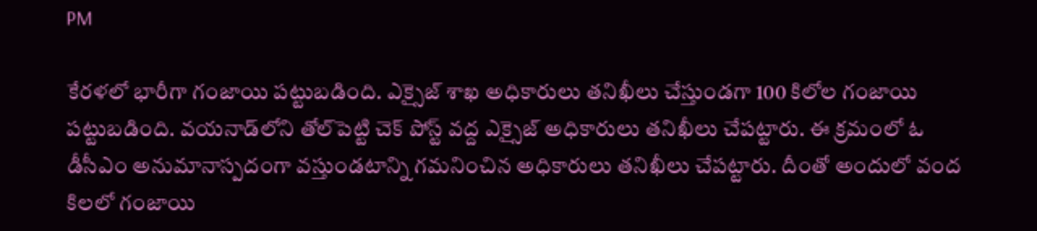PM

కేరళలో భారీగా గంజాయి పట్టుబడింది. ఎక్సైజ్‌ శాఖ అధికారులు తనిఖీలు చేస్తుండగా 100 కిలోల గంజాయి పట్టుబడింది. వయనాడ్‌లోని తోల్‌పెట్టి చెక్‌ పోస్ట్‌ వద్ద ఎక్సైజ్‌ అధికారులు తనిఖీలు చేపట్టారు. ఈ క్రమంలో ఓ డీసీఎం అనుమానాస్పదంగా వస్తుండటాన్ని గమనించిన అధికారులు తనిఖీలు చేపట్టారు. దీంతో అందులో వంద కిలలో గంజాయి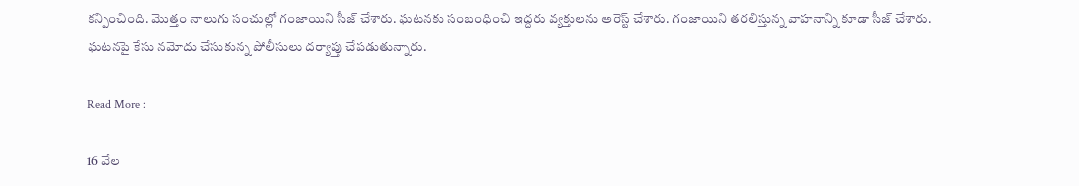కన్పించింది. మొత్తం నాలుగు సంచుల్లో గంజాయిని సీజ్‌ చేశారు. ఘటనకు సంబంధించి ఇద్దరు వ్యక్తులను అరెస్ట్ చేశారు. గంజాయిని తరలిస్తున్న వాహనాన్ని కూడా సీజ్ చేశారు. ఘటనపై కేసు నమోదు చేసుకున్న పోలీసులు దర్యాప్తు చేపడుతున్నారు.

Read More :

16 వేల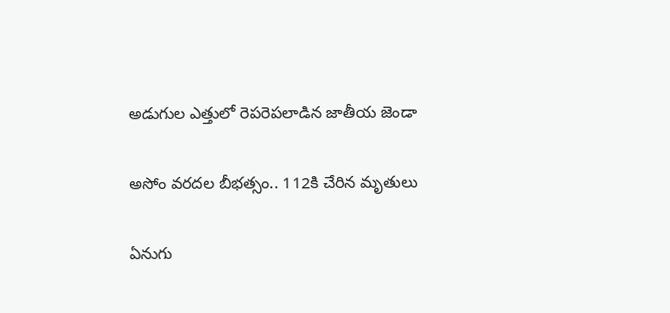అడుగుల ఎత్తులో రెపరెపలాడిన జాతీయ జెండా

అసోం వరదల బీభత్సం.. 112కి చేరిన మృతులు

ఏనుగు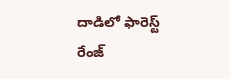దాడిలో ఫారెస్ట్‌ రేంజ్‌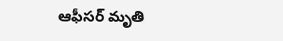ఆఫీసర్ మృతి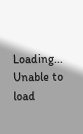Loading...
Unable to load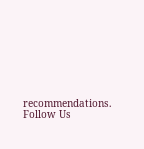recommendations.
Follow Us